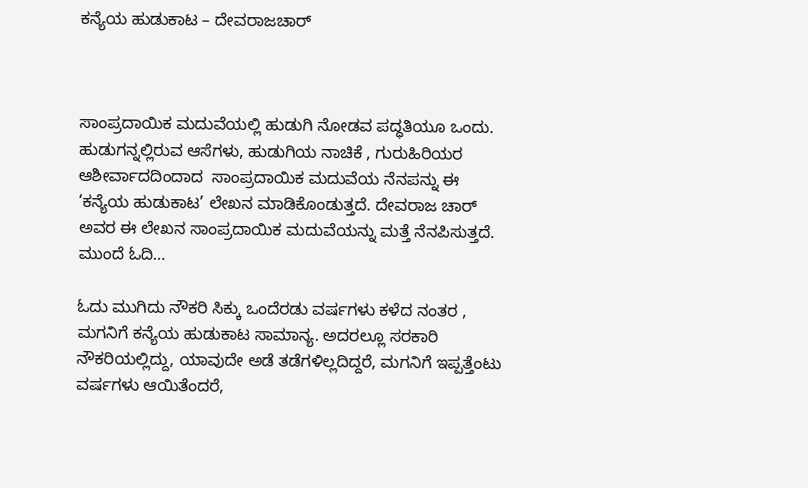ಕನ್ಯೆಯ ಹುಡುಕಾಟ – ದೇವರಾಜಚಾರ್



ಸಾಂಪ್ರದಾಯಿಕ ಮದುವೆಯಲ್ಲಿ ಹುಡುಗಿ ನೋಡವ ಪದ್ಧತಿಯೂ ಒಂದು. ಹುಡುಗನ್ನಲ್ಲಿರುವ ಆಸೆಗಳು, ಹುಡುಗಿಯ ನಾಚಿಕೆ , ಗುರುಹಿರಿಯರ ಆಶೀರ್ವಾದದಿಂದಾದ  ಸಾಂಪ್ರದಾಯಿಕ ಮದುವೆಯ ನೆನಪನ್ನು ಈ ‘ಕನ್ಯೆಯ ಹುಡುಕಾಟ’ ಲೇಖನ ಮಾಡಿಕೊಂಡುತ್ತದೆ. ದೇವರಾಜ ಚಾರ್ ಅವರ ಈ ಲೇಖನ ಸಾಂಪ್ರದಾಯಿಕ ಮದುವೆಯನ್ನು ಮತ್ತೆ ನೆನಪಿಸುತ್ತದೆ. ಮುಂದೆ ಓದಿ…

ಓದು ಮುಗಿದು ನೌಕರಿ ಸಿಕ್ಕು ಒಂದೆರಡು ವರ್ಷಗಳು ಕಳೆದ ನಂತರ , ಮಗನಿಗೆ ಕನ್ಯೆಯ ಹುಡುಕಾಟ ಸಾಮಾನ್ಯ. ಅದರಲ್ಲೂ ಸರಕಾರಿ ನೌಕರಿಯಲ್ಲಿದ್ದು, ಯಾವುದೇ ಅಡೆ ತಡೆಗಳಿಲ್ಲದಿದ್ದರೆ, ಮಗನಿಗೆ ಇಪ್ಪತ್ತೆಂಟು ವರ್ಷಗಳು ಆಯಿತೆಂದರೆ,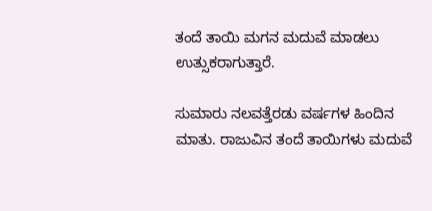ತಂದೆ ತಾಯಿ ಮಗನ ಮದುವೆ ಮಾಡಲು ಉತ್ಸುಕರಾಗುತ್ತಾರೆ.

ಸುಮಾರು ನಲವತ್ತೆರಡು ವರ್ಷಗಳ ಹಿಂದಿನ ಮಾತು. ರಾಜುವಿನ ತಂದೆ ತಾಯಿಗಳು ಮದುವೆ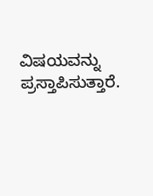ವಿಷಯವನ್ನು ಪ್ರಸ್ತಾಪಿಸುತ್ತಾರೆ.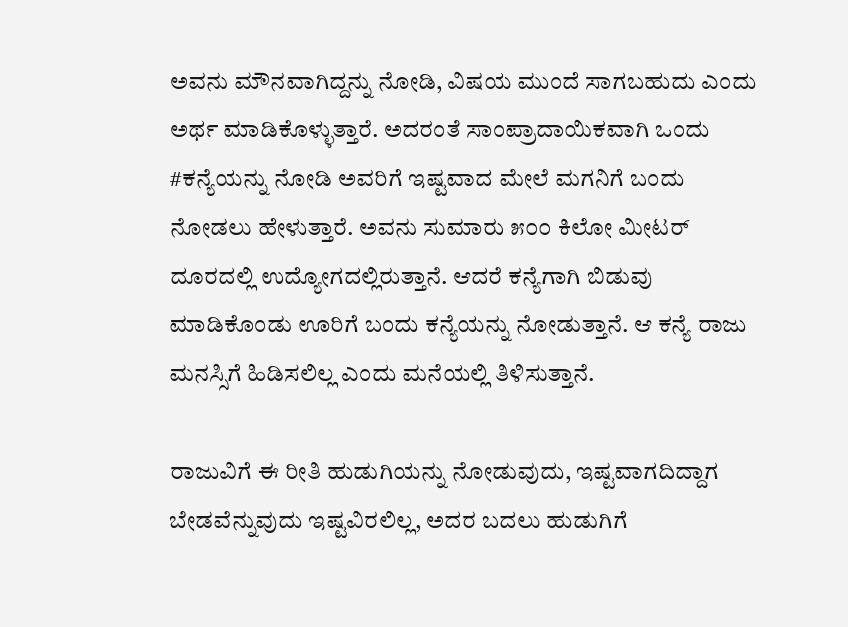ಅವನು ಮೌನವಾಗಿದ್ದನ್ನು ನೋಡಿ, ವಿಷಯ ಮುಂದೆ ಸಾಗಬಹುದು ಎಂದು ಅರ್ಥ ಮಾಡಿಕೊಳ್ಳುತ್ತಾರೆ. ಅದರಂತೆ ಸಾಂಪ್ರಾದಾಯಿಕವಾಗಿ ಒಂದು #ಕನ್ಯೆಯನ್ನು ನೋಡಿ ಅವರಿಗೆ ಇಷ್ಟವಾದ ಮೇಲೆ ಮಗನಿಗೆ ಬಂದು ನೋಡಲು ಹೇಳುತ್ತಾರೆ. ಅವನು ಸುಮಾರು ೫೦೦ ಕಿಲೋ ಮೀಟರ್ ದೂರದಲ್ಲಿ ಉದ್ಯೋಗದಲ್ಲಿರುತ್ತಾನೆ. ಆದರೆ ಕನ್ಯೆಗಾಗಿ ಬಿಡುವು ಮಾಡಿಕೊಂಡು ಊರಿಗೆ ಬಂದು ಕನ್ಯೆಯನ್ನು ನೋಡುತ್ತಾನೆ. ಆ ಕನ್ಯೆ ರಾಜು ಮನಸ್ಸಿಗೆ ಹಿಡಿಸಲಿಲ್ಲ ಎಂದು ಮನೆಯಲ್ಲಿ ತಿಳಿಸುತ್ತಾನೆ.

ರಾಜುವಿಗೆ ಈ ರೀತಿ ಹುಡುಗಿಯನ್ನು ನೋಡುವುದು, ಇಷ್ಟವಾಗದಿದ್ದಾಗ ಬೇಡವೆನ್ನುವುದು ಇಷ್ಟವಿರಲಿಲ್ಲ, ಅದರ ಬದಲು ಹುಡುಗಿಗೆ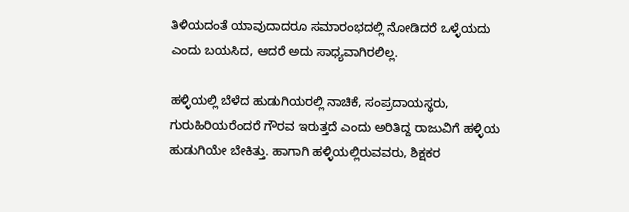ತಿಳಿಯದಂತೆ ಯಾವುದಾದರೂ ಸಮಾರಂಭದಲ್ಲಿ ನೋಡಿದರೆ ಒಳ್ಳೆಯದು ಎಂದು ಬಯಸಿದ, ಆದರೆ ಅದು ಸಾಧ್ಯವಾಗಿರಲಿಲ್ಲ.

ಹಳ್ಳಿಯಲ್ಲಿ ಬೆಳೆದ ಹುಡುಗಿಯರಲ್ಲಿ ನಾಚಿಕೆ, ಸಂಪ್ರದಾಯಸ್ಥರು, ಗುರುಹಿರಿಯರೆಂದರೆ ಗೌರವ ಇರುತ್ತದೆ ಎಂದು ಅರಿತಿದ್ದ ರಾಜುವಿಗೆ ಹಳ್ಳಿಯ ಹುಡುಗಿಯೇ ಬೇಕಿತ್ತು. ಹಾಗಾಗಿ ಹಳ್ಳಿಯಲ್ಲಿರುವವರು, ಶಿಕ್ಷಕರ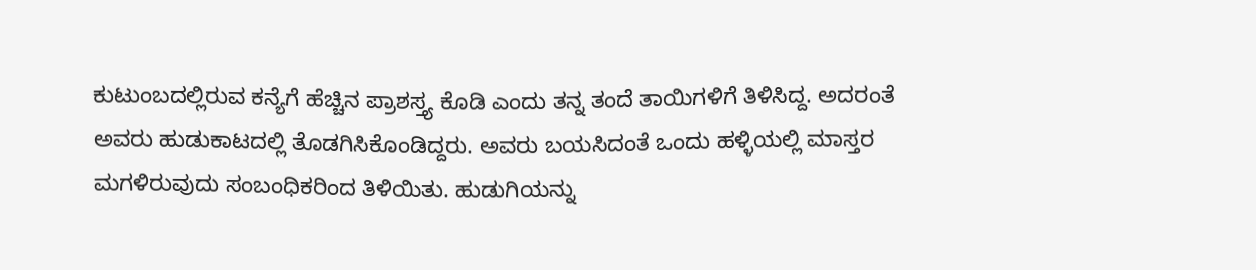ಕುಟುಂಬದಲ್ಲಿರುವ ಕನ್ಯೆಗೆ ಹೆಚ್ಚಿನ ಪ್ರಾಶಸ್ತ್ಯ ಕೊಡಿ ಎಂದು ತನ್ನ ತಂದೆ ತಾಯಿಗಳಿಗೆ ತಿಳಿಸಿದ್ದ. ಅದರಂತೆ ಅವರು ಹುಡುಕಾಟದಲ್ಲಿ ತೊಡಗಿಸಿಕೊಂಡಿದ್ದರು. ಅವರು ಬಯಸಿದಂತೆ ಒಂದು ಹಳ್ಳಿಯಲ್ಲಿ ಮಾಸ್ತರ ಮಗಳಿರುವುದು ಸಂಬಂಧಿಕರಿಂದ ತಿಳಿಯಿತು. ಹುಡುಗಿಯನ್ನು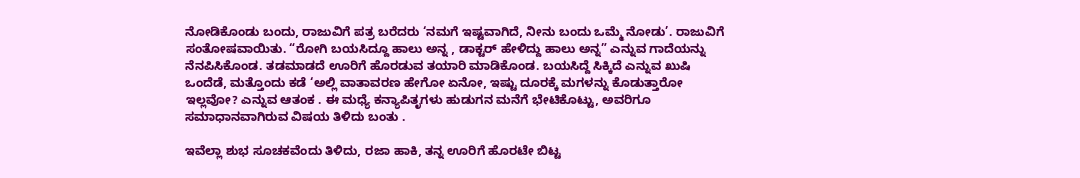ನೋಡಿಕೊಂಡು ಬಂದು, ರಾಜುವಿಗೆ ಪತ್ರ ಬರೆದರು ‘ನಮಗೆ ಇಷ್ಟವಾಗಿದೆ, ನೀನು ಬಂದು ಒಮ್ಮೆ ನೋಡು’. ರಾಜುವಿಗೆ ಸಂತೋಷವಾಯಿತು. “ರೋಗಿ ಬಯಸಿದ್ದೂ ಹಾಲು ಅನ್ನ , ಡಾಕ್ಟರ್ ಹೇಳಿದ್ದು ಹಾಲು ಅನ್ನ” ಎನ್ನುವ ಗಾದೆಯನ್ನು ನೆನಪಿಸಿಕೊಂಡ. ತಡಮಾಡದೆ ಊರಿಗೆ ಹೊರಡುವ ತಯಾರಿ ಮಾಡಿಕೊಂಡ. ಬಯಸಿದ್ದೆ ಸಿಕ್ಕಿದೆ ಎನ್ನುವ ಖುಷಿ ಒಂದೆಡೆ, ಮತ್ತೊಂದು ಕಡೆ ‘ಅಲ್ಲಿ ವಾತಾವರಣ ಹೇಗೋ ಏನೋ, ಇಷ್ಟು ದೂರಕ್ಕೆ ಮಗಳನ್ನು ಕೊಡುತ್ತಾರೋ ಇಲ್ಲವೋ? ಎನ್ನುವ ಆತಂಕ . ಈ ಮಧ್ಯೆ ಕನ್ಯಾಪಿತೃಗಳು ಹುಡುಗನ ಮನೆಗೆ ಭೇಟಿಕೊಟ್ಟು, ಅವರಿಗೂ ಸಮಾಧಾನವಾಗಿರುವ ವಿಷಯ ತಿಳಿದು ಬಂತು .

ಇವೆಲ್ಲಾ ಶುಭ ಸೂಚಕವೆಂದು ತಿಳಿದು, ರಜಾ ಹಾಕಿ, ತನ್ನ ಊರಿಗೆ ಹೊರಟೇ ಬಿಟ್ಟ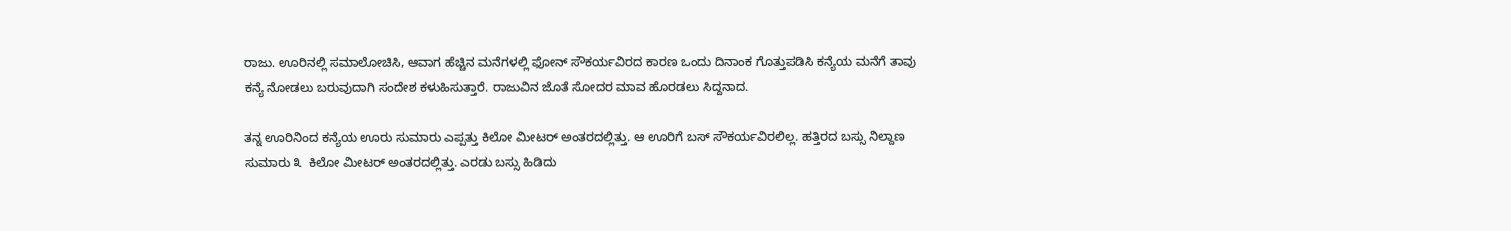ರಾಜು. ಊರಿನಲ್ಲಿ ಸಮಾಲೋಚಿಸಿ, ಆವಾಗ ಹೆಚ್ಚಿನ ಮನೆಗಳಲ್ಲಿ ಫೋನ್ ಸೌಕರ್ಯವಿರದ ಕಾರಣ ಒಂದು ದಿನಾಂಕ ಗೊತ್ತುಪಡಿಸಿ ಕನ್ಯೆಯ ಮನೆಗೆ ತಾವು ಕನ್ಯೆ ನೋಡಲು ಬರುವುದಾಗಿ ಸಂದೇಶ ಕಳುಹಿಸುತ್ತಾರೆ. ರಾಜುವಿನ ಜೊತೆ ಸೋದರ ಮಾವ ಹೊರಡಲು ಸಿದ್ದನಾದ.

ತನ್ನ ಊರಿನಿಂದ ಕನ್ಯೆಯ ಊರು ಸುಮಾರು ಎಪ್ಪತ್ತು ಕಿಲೋ ಮೀಟರ್ ಅಂತರದಲ್ಲಿತ್ತು. ಆ ಊರಿಗೆ ಬಸ್ ಸೌಕರ್ಯವಿರಲಿಲ್ಲ. ಹತ್ತಿರದ ಬಸ್ಸು ನಿಲ್ದಾಣ ಸುಮಾರು ೩  ಕಿಲೋ ಮೀಟರ್ ಅಂತರದಲ್ಲಿತ್ತು. ಎರಡು ಬಸ್ಸು ಹಿಡಿದು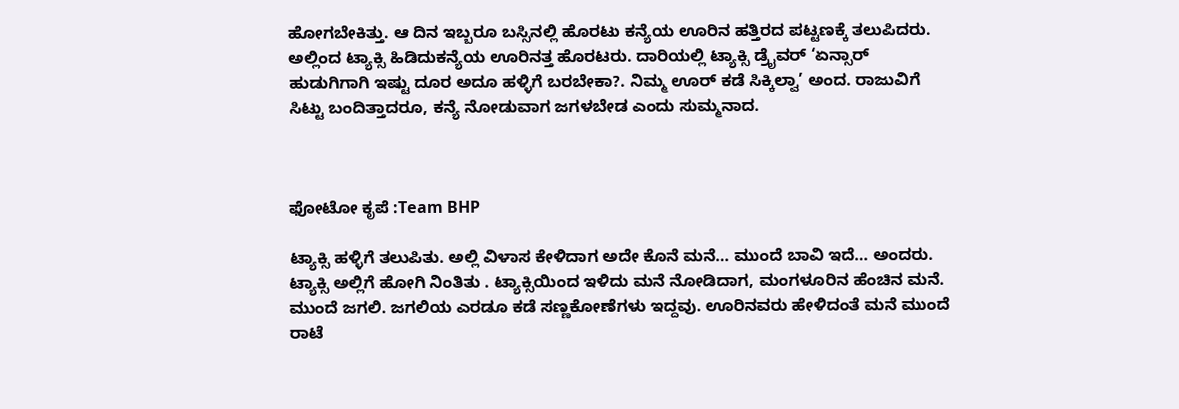ಹೋಗಬೇಕಿತ್ತು. ಆ ದಿನ ಇಬ್ಬರೂ ಬಸ್ಸಿನಲ್ಲಿ ಹೊರಟು ಕನ್ಯೆಯ ಊರಿನ ಹತ್ತಿರದ ಪಟ್ಟಣಕ್ಕೆ ತಲುಪಿದರು. ಅಲ್ಲಿಂದ ಟ್ಯಾಕ್ಸಿ ಹಿಡಿದುಕನ್ಯೆಯ ಊರಿನತ್ತ ಹೊರಟರು. ದಾರಿಯಲ್ಲಿ ಟ್ಯಾಕ್ಸಿ ಡ್ರೈವರ್ ‘ಏನ್ಸಾರ್ ಹುಡುಗಿಗಾಗಿ ಇಷ್ಟು ದೂರ ಅದೂ ಹಳ್ಳಿಗೆ ಬರಬೇಕಾ?. ನಿಮ್ಮ ಊರ್ ಕಡೆ ಸಿಕ್ಕಿಲ್ವಾ’ ಅಂದ. ರಾಜುವಿಗೆ ಸಿಟ್ಟು ಬಂದಿತ್ತಾದರೂ, ಕನ್ಯೆ ನೋಡುವಾಗ ಜಗಳಬೇಡ ಎಂದು ಸುಮ್ಮನಾದ.



ಫೋಟೋ ಕೃಪೆ :Team BHP

ಟ್ಯಾಕ್ಸಿ ಹಳ್ಳಿಗೆ ತಲುಪಿತು. ಅಲ್ಲಿ ವಿಳಾಸ ಕೇಳಿದಾಗ ಅದೇ ಕೊನೆ ಮನೆ… ಮುಂದೆ ಬಾವಿ ಇದೆ… ಅಂದರು. ಟ್ಯಾಕ್ಸಿ ಅಲ್ಲಿಗೆ ಹೋಗಿ ನಿಂತಿತು . ಟ್ಯಾಕ್ಸಿಯಿಂದ ಇಳಿದು ಮನೆ ನೋಡಿದಾಗ, ಮಂಗಳೂರಿನ ಹೆಂಚಿನ ಮನೆ. ಮುಂದೆ ಜಗಲಿ. ಜಗಲಿಯ ಎರಡೂ ಕಡೆ ಸಣ್ಣಕೋಣೆಗಳು ಇದ್ದವು. ಊರಿನವರು ಹೇಳಿದಂತೆ ಮನೆ ಮುಂದೆ ರಾಟೆ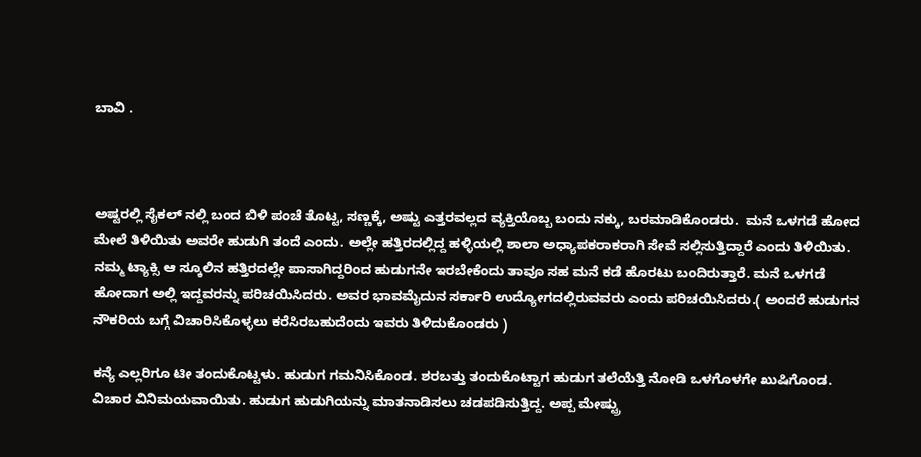ಬಾವಿ .



ಅಷ್ಟರಲ್ಲಿ ಸೈಕಲ್ ನಲ್ಲಿ ಬಂದ ಬಿಳಿ ಪಂಚೆ ತೊಟ್ಟ, ಸಣ್ಣಕ್ಕೆ, ಅಷ್ಟು ಎತ್ತರವಲ್ಲದ ವ್ಯಕ್ತಿಯೊಬ್ಬ ಬಂದು ನಕ್ಕು, ಬರಮಾಡಿಕೊಂಡರು.  ಮನೆ ಒಳಗಡೆ ಹೋದ ಮೇಲೆ ತಿಳಿಯಿತು ಅವರೇ ಹುಡುಗಿ ತಂದೆ ಎಂದು. ಅಲ್ಲೇ ಹತ್ತಿರದಲ್ಲಿದ್ದ ಹಳ್ಳಿಯಲ್ಲಿ ಶಾಲಾ ಅಧ್ಯಾಪಕರಾಕರಾಗಿ ಸೇವೆ ಸಲ್ಲಿಸುತ್ತಿದ್ದಾರೆ ಎಂದು ತಿಳಿಯಿತು. ನಮ್ಮ ಟ್ಯಾಕ್ಸಿ ಆ ಸ್ಕೂಲಿನ ಹತ್ತಿರದಲ್ಲೇ ಪಾಸಾಗಿದ್ದರಿಂದ ಹುಡುಗನೇ ಇರಬೇಕೆಂದು ತಾವೂ ಸಹ ಮನೆ ಕಡೆ ಹೊರಟು ಬಂದಿರುತ್ತಾರೆ. ಮನೆ ಒಳಗಡೆ ಹೋದಾಗ ಅಲ್ಲಿ ಇದ್ದವರನ್ನು ಪರಿಚಯಿಸಿದರು. ಅವರ ಭಾವಮೈದುನ ಸರ್ಕಾರಿ ಉದ್ಯೋಗದಲ್ಲಿರುವವರು ಎಂದು ಪರಿಚಯಿಸಿದರು.( ಅಂದರೆ ಹುಡುಗನ ನೌಕರಿಯ ಬಗ್ಗೆ ವಿಚಾರಿಸಿಕೊಳ್ಳಲು ಕರೆಸಿರಬಹುದೆಂದು ಇವರು ತಿಳಿದುಕೊಂಡರು )

ಕನ್ಯೆ ಎಲ್ಲರಿಗೂ ಟೀ ತಂದುಕೊಟ್ಟಳು. ಹುಡುಗ ಗಮನಿಸಿಕೊಂಡ. ಶರಬತ್ತು ತಂದುಕೊಟ್ಟಾಗ ಹುಡುಗ ತಲೆಯೆತ್ತಿ ನೋಡಿ ಒಳಗೊಳಗೇ ಖುಷಿಗೊಂಡ. ವಿಚಾರ ವಿನಿಮಯವಾಯಿತು. ಹುಡುಗ ಹುಡುಗಿಯನ್ನು ಮಾತನಾಡಿಸಲು ಚಡಪಡಿಸುತ್ತಿದ್ದ. ಅಪ್ಪ ಮೇಷ್ಟ್ರು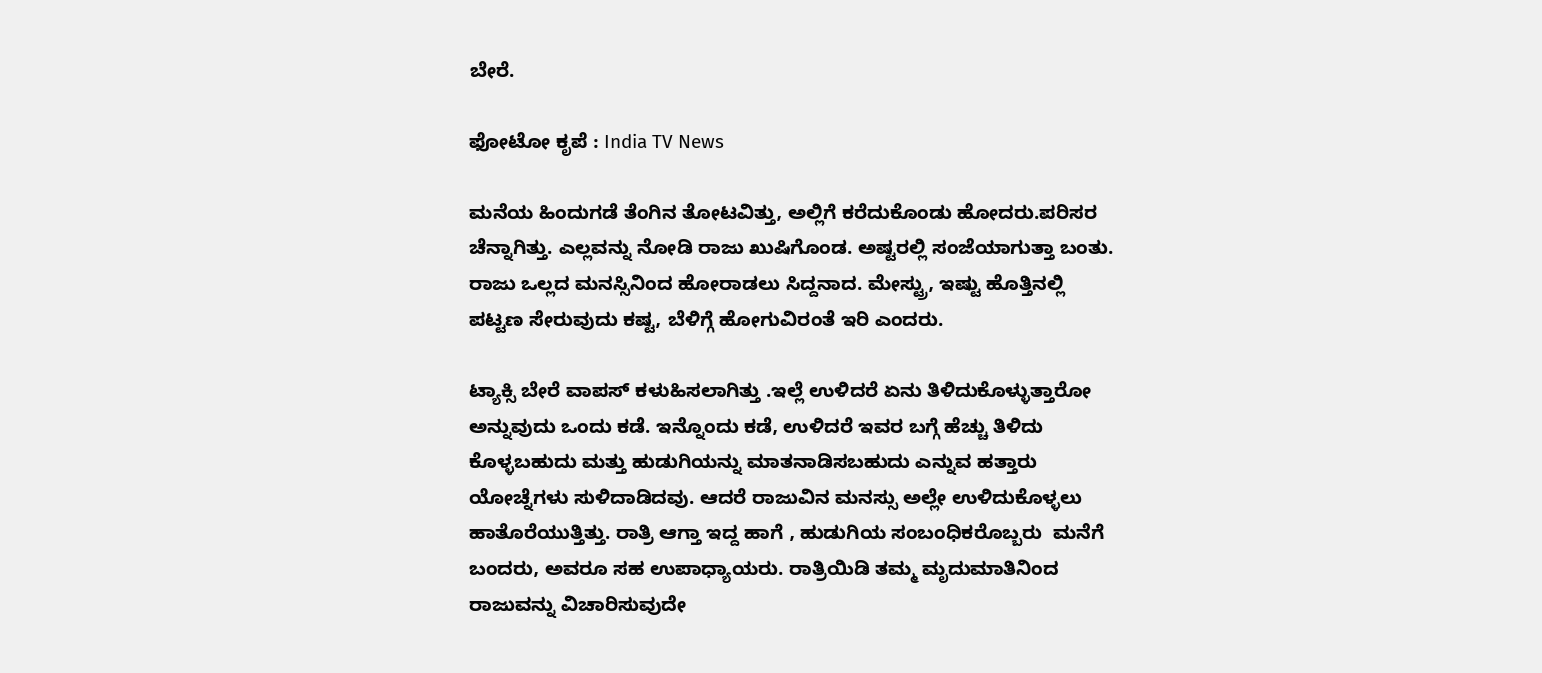ಬೇರೆ.

ಫೋಟೋ ಕೃಪೆ : India TV News

ಮನೆಯ ಹಿಂದುಗಡೆ ತೆಂಗಿನ ತೋಟವಿತ್ತು, ಅಲ್ಲಿಗೆ ಕರೆದುಕೊಂಡು ಹೋದರು.ಪರಿಸರ ಚೆನ್ನಾಗಿತ್ತು. ಎಲ್ಲವನ್ನು ನೋಡಿ ರಾಜು ಖುಷಿಗೊಂಡ. ಅಷ್ಟರಲ್ಲಿ ಸಂಜೆಯಾಗುತ್ತಾ ಬಂತು. ರಾಜು ಒಲ್ಲದ ಮನಸ್ಸಿನಿಂದ ಹೋರಾಡಲು ಸಿದ್ದನಾದ. ಮೇಸ್ಟ್ರು, ಇಷ್ಟು ಹೊತ್ತಿನಲ್ಲಿ ಪಟ್ಟಣ ಸೇರುವುದು ಕಷ್ಟ, ಬೆಳಿಗ್ಗೆ ಹೋಗುವಿರಂತೆ ಇರಿ ಎಂದರು.

ಟ್ಯಾಕ್ಸಿ ಬೇರೆ ವಾಪಸ್ ಕಳುಹಿಸಲಾಗಿತ್ತು .ಇಲ್ಲೆ ಉಳಿದರೆ ಏನು ತಿಳಿದುಕೊಳ್ಳುತ್ತಾರೋ ಅನ್ನುವುದು ಒಂದು ಕಡೆ. ಇನ್ನೊಂದು ಕಡೆ, ಉಳಿದರೆ ಇವರ ಬಗ್ಗೆ ಹೆಚ್ಚು ತಿಳಿದು ಕೊಳ್ಳಬಹುದು ಮತ್ತು ಹುಡುಗಿಯನ್ನು ಮಾತನಾಡಿಸಬಹುದು ಎನ್ನುವ ಹತ್ತಾರು ಯೋಚ್ನೆಗಳು ಸುಳಿದಾಡಿದವು. ಆದರೆ ರಾಜುವಿನ ಮನಸ್ಸು ಅಲ್ಲೇ ಉಳಿದುಕೊಳ್ಳಲು ಹಾತೊರೆಯುತ್ತಿತ್ತು. ರಾತ್ರಿ ಆಗ್ತಾ ಇದ್ದ ಹಾಗೆ , ಹುಡುಗಿಯ ಸಂಬಂಧಿಕರೊಬ್ಬರು  ಮನೆಗೆ ಬಂದರು, ಅವರೂ ಸಹ ಉಪಾಧ್ಯಾಯರು. ರಾತ್ರಿಯಿಡಿ ತಮ್ಮ ಮೃದುಮಾತಿನಿಂದ ರಾಜುವನ್ನು ವಿಚಾರಿಸುವುದೇ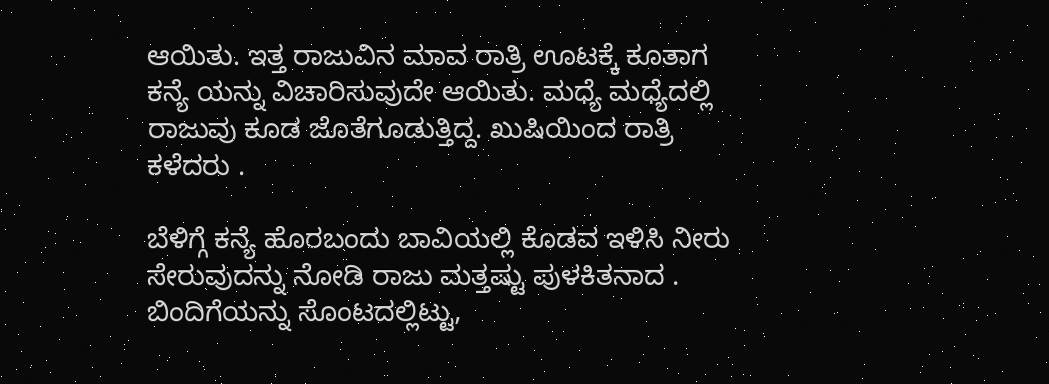ಆಯಿತು. ಇತ್ತ ರಾಜುವಿನ ಮಾವ ರಾತ್ರಿ ಊಟಕ್ಕೆ ಕೂತಾಗ ಕನ್ಯೆ ಯನ್ನು ವಿಚಾರಿಸುವುದೇ ಆಯಿತು. ಮಧ್ಯೆ ಮಧ್ಯೆದಲ್ಲಿ ರಾಜುವು ಕೂಡ ಜೊತೆಗೂಡುತ್ತಿದ್ದ. ಖುಷಿಯಿಂದ ರಾತ್ರಿ ಕಳೆದರು .

ಬೆಳಿಗ್ಗೆ ಕನ್ಯೆ ಹೊರಬಂದು ಬಾವಿಯಲ್ಲಿ ಕೊಡವ ಇಳಿಸಿ ನೀರು ಸೇರುವುದನ್ನು ನೋಡಿ ರಾಜು ಮತ್ತಷ್ಟು ಪುಳಕಿತನಾದ . ಬಿಂದಿಗೆಯನ್ನು ಸೊಂಟದಲ್ಲಿಟ್ಟು,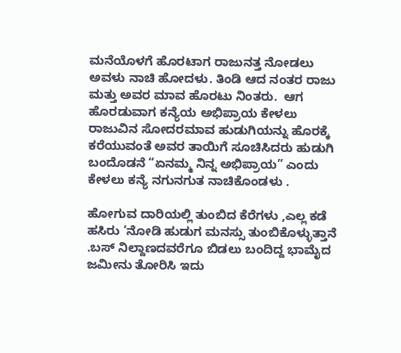ಮನೆಯೊಳಗೆ ಹೊರಟಾಗ ರಾಜುನತ್ತ ನೋಡಲು ಅವಳು ನಾಚಿ ಹೋದಳು. ತಿಂಡಿ ಆದ ನಂತರ ರಾಜು ಮತ್ತು ಅವರ ಮಾವ ಹೊರಟು ನಿಂತರು.  ಆಗ ಹೊರಡುವಾಗ ಕನ್ಯೆಯ ಅಭಿಪ್ರಾಯ ಕೇಳಲು ರಾಜುವಿನ ಸೋದರಮಾವ ಹುಡುಗಿಯನ್ನು ಹೊರಕ್ಕೆ ಕರೆಯುವಂತೆ ಅವರ ತಾಯಿಗೆ ಸೂಚಿಸಿದರು ಹುಡುಗಿ ಬಂದೊಡನೆ “ಏನಮ್ಮ ನಿನ್ನ ಅಭಿಪ್ರಾಯ” ಎಂದು ಕೇಳಲು ಕನ್ಯೆ ನಗುನಗುತ ನಾಚಿಕೊಂಡಳು .

ಹೋಗುವ ದಾರಿಯಲ್ಲಿ ತುಂಬಿದ ಕೆರೆಗಳು ,ಎಲ್ಲ ಕಡೆ ಹಸಿರು ‘ನೋಡಿ ಹುಡುಗ ಮನಸ್ಸು ತುಂಬಿಕೊಳ್ಳುತ್ತಾನೆ .ಬಸ್ ನಿಲ್ದಾಣದವರೆಗೂ ಬಿಡಲು ಬಂದಿದ್ದ ಭಾಮೈದ ಜಮೀನು ತೋರಿಸಿ ಇದು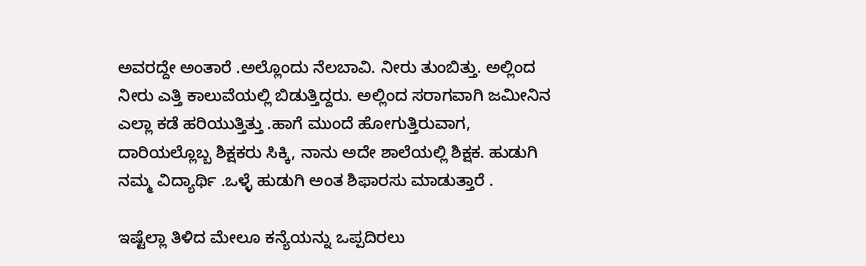ಅವರದ್ದೇ ಅಂತಾರೆ .ಅಲ್ಲೊಂದು ನೆಲಬಾವಿ. ನೀರು ತುಂಬಿತ್ತು. ಅಲ್ಲಿಂದ ನೀರು ಎತ್ತಿ ಕಾಲುವೆಯಲ್ಲಿ ಬಿಡುತ್ತಿದ್ದರು. ಅಲ್ಲಿಂದ ಸರಾಗವಾಗಿ ಜಮೀನಿನ ಎಲ್ಲಾ ಕಡೆ ಹರಿಯುತ್ತಿತ್ತು .ಹಾಗೆ ಮುಂದೆ ಹೋಗುತ್ತಿರುವಾಗ, ದಾರಿಯಲ್ಲೊಬ್ಬ ಶಿಕ್ಷಕರು ಸಿಕ್ಕಿ, ನಾನು ಅದೇ ಶಾಲೆಯಲ್ಲಿ ಶಿಕ್ಷಕ. ಹುಡುಗಿ ನಮ್ಮ ವಿದ್ಯಾರ್ಥಿ .ಒಳ್ಳೆ ಹುಡುಗಿ ಅಂತ ಶಿಫಾರಸು ಮಾಡುತ್ತಾರೆ .

ಇಷ್ಟೆಲ್ಲಾ ತಿಳಿದ ಮೇಲೂ ಕನ್ಯೆಯನ್ನು ಒಪ್ಪದಿರಲು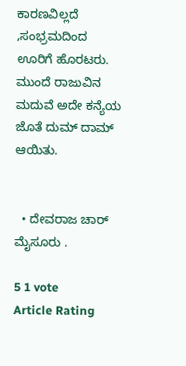ಕಾರಣವಿಲ್ಲದೆ ,ಸಂಭ್ರಮದಿಂದ ಊರಿಗೆ ಹೊರಟರು. ಮುಂದೆ ರಾಜುವಿನ ಮದುವೆ ಅದೇ ಕನ್ಯೆಯ ಜೊತೆ ದುಮ್ ದಾಮ್ ಆಯಿತು.


  • ದೇವರಾಜ ಚಾರ್ ಮೈಸೂರು .

5 1 vote
Article Rating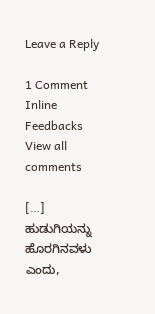Leave a Reply

1 Comment
Inline Feedbacks
View all comments

[…] ಹುಡುಗಿಯನ್ನು ಹೊರಗಿನವಳು ಎಂದು,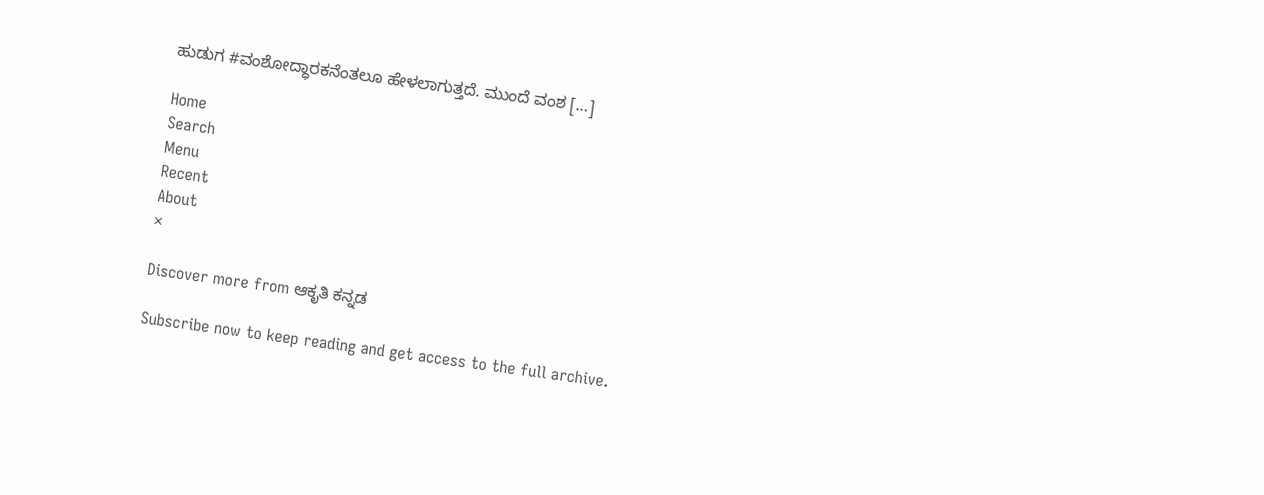ಹುಡುಗ #ವಂಶೋದ್ಧಾರಕನೆಂತಲೂ ಹೇಳಲಾಗುತ್ತದೆ. ಮುಂದೆ ವಂಶ […]

Home
Search
Menu
Recent
About
×

Discover more from ಆಕೃತಿ ಕನ್ನಡ

Subscribe now to keep reading and get access to the full archive.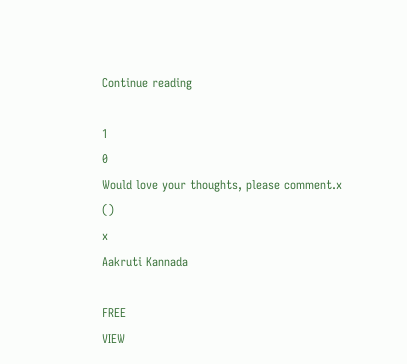Continue reading

1
0
Would love your thoughts, please comment.x
()
x
Aakruti Kannada

FREE
VIEW